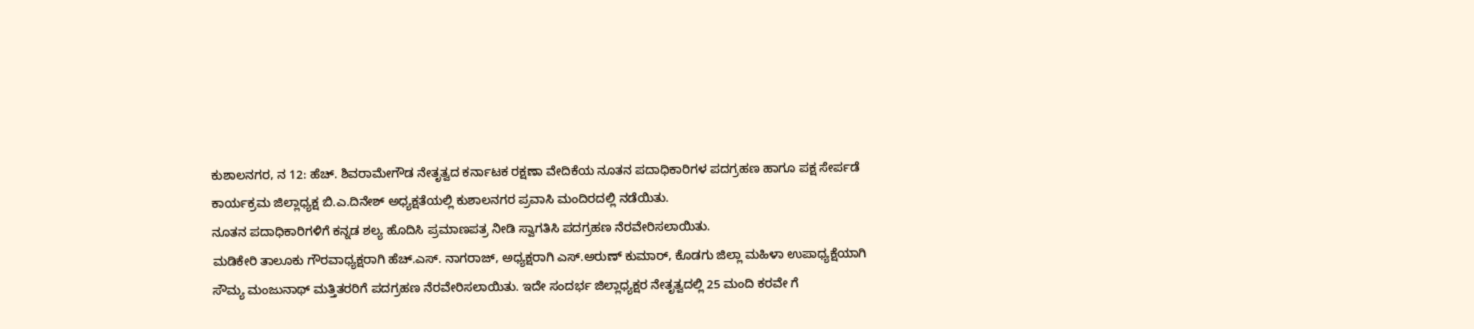ಕುಶಾಲನಗರ, ನ 12: ಹೆಚ್. ಶಿವರಾಮೇಗೌಡ ನೇತೃತ್ವದ ಕರ್ನಾಟಕ ರಕ್ಷಣಾ ವೇದಿಕೆಯ ನೂತನ ಪದಾಧಿಕಾರಿಗಳ ಪದಗ್ರಹಣ ಹಾಗೂ ಪಕ್ಷ ಸೇರ್ಪಡೆ ಕಾರ್ಯಕ್ರಮ ಜಿಲ್ಲಾಧ್ಯಕ್ಷ ಬಿ.ಎ.ದಿನೇಶ್ ಅಧ್ಯಕ್ಷತೆಯಲ್ಲಿ ಕುಶಾಲನಗರ ಪ್ರವಾಸಿ ಮಂದಿರದಲ್ಲಿ ನಡೆಯಿತು.
ನೂತನ ಪದಾಧಿಕಾರಿಗಳಿಗೆ ಕನ್ನಡ ಶಲ್ಯ ಹೊದಿಸಿ ಪ್ರಮಾಣಪತ್ರ ನೀಡಿ ಸ್ವಾಗತಿಸಿ ಪದಗ್ರಹಣ ನೆರವೇರಿಸಲಾಯಿತು.
ಮಡಿಕೇರಿ ತಾಲೂಕು ಗೌರವಾಧ್ಯಕ್ಷರಾಗಿ ಹೆಚ್.ಎಸ್. ನಾಗರಾಜ್, ಅಧ್ಯಕ್ಷರಾಗಿ ಎಸ್.ಅರುಣ್ ಕುಮಾರ್, ಕೊಡಗು ಜಿಲ್ಲಾ ಮಹಿಳಾ ಉಪಾಧ್ಯಕ್ಷೆಯಾಗಿ ಸೌಮ್ಯ ಮಂಜುನಾಥ್ ಮತ್ತಿತರರಿಗೆ ಪದಗ್ರಹಣ ನೆರವೇರಿಸಲಾಯಿತು. ಇದೇ ಸಂದರ್ಭ ಜಿಲ್ಲಾಧ್ಯಕ್ಷರ ನೇತೃತ್ವದಲ್ಲಿ 25 ಮಂದಿ ಕರವೇ ಗೆ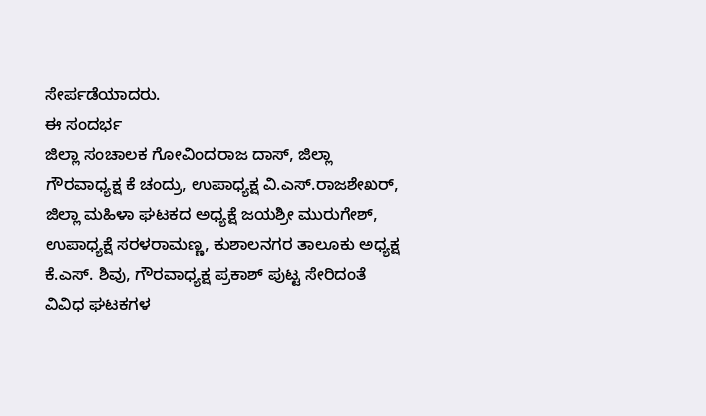ಸೇರ್ಪಡೆಯಾದರು.
ಈ ಸಂದರ್ಭ
ಜಿಲ್ಲಾ ಸಂಚಾಲಕ ಗೋವಿಂದರಾಜ ದಾಸ್, ಜಿಲ್ಲಾ
ಗೌರವಾಧ್ಯಕ್ಷ ಕೆ ಚಂದ್ರು, ಉಪಾಧ್ಯಕ್ಷ ವಿ.ಎಸ್.ರಾಜಶೇಖರ್, ಜಿಲ್ಲಾ ಮಹಿಳಾ ಘಟಕದ ಅಧ್ಯಕ್ಷೆ ಜಯಶ್ರೀ ಮುರುಗೇಶ್, ಉಪಾಧ್ಯಕ್ಷೆ ಸರಳರಾಮಣ್ಣ, ಕುಶಾಲನಗರ ತಾಲೂಕು ಅಧ್ಯಕ್ಷ ಕೆ.ಎಸ್. ಶಿವು, ಗೌರವಾಧ್ಯಕ್ಷ ಪ್ರಕಾಶ್ ಪುಟ್ಟ ಸೇರಿದಂತೆ ವಿವಿಧ ಘಟಕಗಳ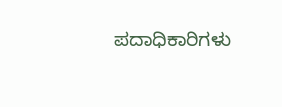ಪದಾಧಿಕಾರಿಗಳು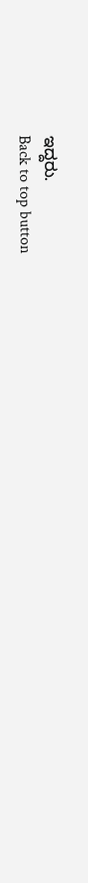ಇದ್ದರು.
Back to top button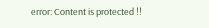error: Content is protected !!